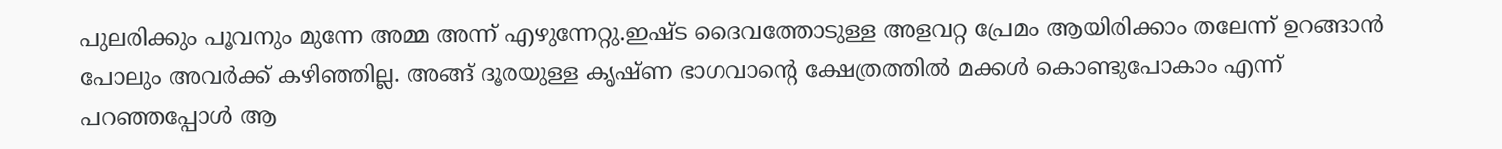പുലരിക്കും പൂവനും മുന്നേ അമ്മ അന്ന് എഴുന്നേറ്റു.ഇഷ്ട ദൈവത്തോടുള്ള അളവറ്റ പ്രേമം ആയിരിക്കാം തലേന്ന് ഉറങ്ങാൻ പോലും അവർക്ക് കഴിഞ്ഞില്ല. അങ്ങ് ദൂരയുള്ള കൃഷ്ണ ഭാഗവാന്റെ ക്ഷേത്രത്തിൽ മക്കൾ കൊണ്ടുപോകാം എന്ന് പറഞ്ഞപ്പോൾ ആ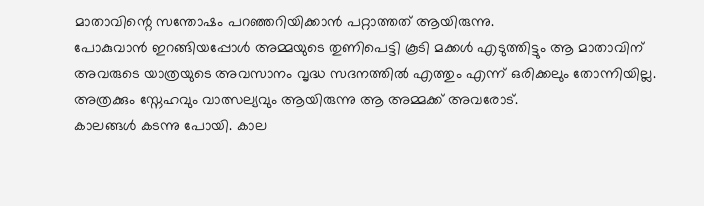മാതാവിന്റെ സന്തോഷം പറഞ്ഞറിയിക്കാൻ പറ്റാത്തത് ആയിരുന്നു.
പോകുവാൻ ഇറങ്ങിയപ്പോൾ അമ്മയുടെ തുണിപെട്ടി കൂടി മക്കൾ എടുത്തിട്ടും ആ മാതാവിന് അവരുടെ യാത്രയുടെ അവസാനം വൃദ്ധ സദനത്തിൽ എത്തും എന്ന് ഒരിക്കലും തോന്നിയില്ല. അത്രക്കും സ്നേഹവും വാത്സല്യവും ആയിരുന്നു ആ അമ്മക്ക് അവരോട്.
കാലങ്ങൾ കടന്നു പോയി. കാല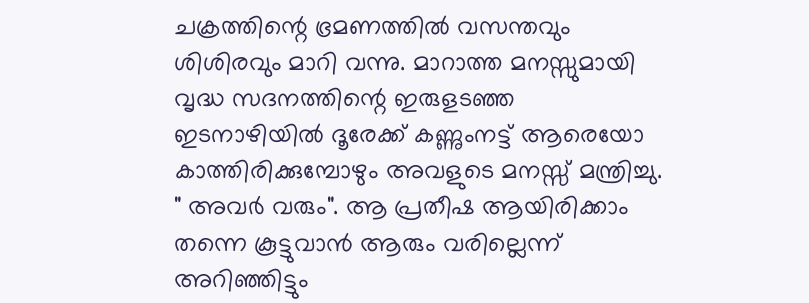ചക്രത്തിന്റെ ഭ്രമണത്തിൽ വസന്തവും ശിശിരവും മാറി വന്നു. മാറാത്ത മനസ്സുമായി വൃദ്ധ സദനത്തിന്റെ ഇരുളടഞ്ഞ ഇടനാഴിയിൽ ദൂരേക്ക് കണ്ണുംനട്ട് ആരെയോ കാത്തിരിക്കുമ്പോഴും അവളുടെ മനസ്സ് മന്ത്രിച്ചു. " അവർ വരും". ആ പ്രതീഷ ആയിരിക്കാം തന്നെ കൂട്ടുവാൻ ആരും വരില്ലെന്ന് അറിഞ്ഞിട്ടും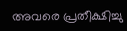അവരെ പ്രതീക്ഷിച്ചു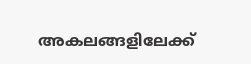അകലങ്ങളിലേക്ക്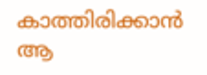കാത്തിരിക്കാൻ ആ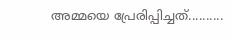അമ്മയെ പ്രേരിപ്പിച്ചത്..........